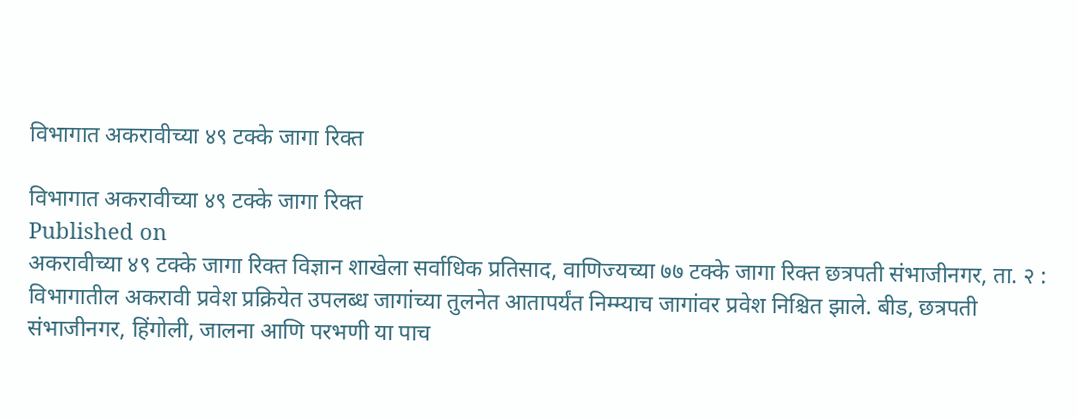विभागात अकरावीच्या ४९ टक्के जागा रिक्त

विभागात अकरावीच्या ४९ टक्के जागा रिक्त
Published on
अकरावीच्या ४९ टक्के जागा रिक्त विज्ञान शाखेला सर्वाधिक प्रतिसाद, वाणिज्यच्या ७७ टक्के जागा रिक्त छत्रपती संभाजीनगर, ता. २ : विभागातील अकरावी प्रवेश प्रक्रियेत उपलब्ध जागांच्या तुलनेत आतापर्यंत निम्म्याच जागांवर प्रवेश निश्चित झाले. बीड, छत्रपती संभाजीनगर, हिंगोली, जालना आणि परभणी या पाच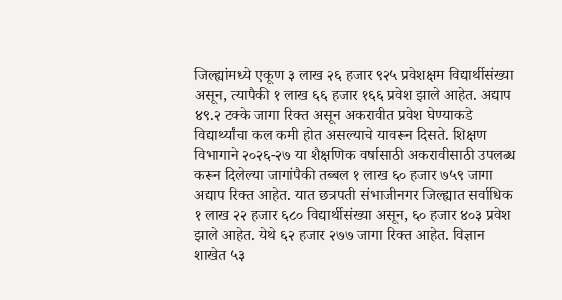जिल्ह्यांमध्ये एकूण ३ लाख २६ हजार ९२५ प्रवेशक्षम विद्यार्थीसंख्या असून, त्यापैकी १ लाख ६६ हजार १६६ प्रवेश झाले आहेत. अद्याप ४९.२ टक्के जागा रिक्त असून अकरावीत प्रवेश घेण्याकडे विद्यार्थ्यांचा कल कमी होत असल्याचे यावरून दिसते. शिक्षण विभागाने २०२६-२७ या शैक्षणिक वर्षासाठी अकरावीसाठी उपलब्ध करून दिलेल्या जागांपैकी तब्बल १ लाख ६० हजार ७५९ जागा अद्याप रिक्त आहेत. यात छत्रपती संभाजीनगर जिल्ह्यात सर्वाधिक १ लाख २२ हजार ६८० विद्यार्थीसंख्या असून, ६० हजार ४०३ प्रवेश झाले आहेत. येथे ६२ हजार २७७ जागा रिक्त आहेत. विज्ञान शाखेत ५३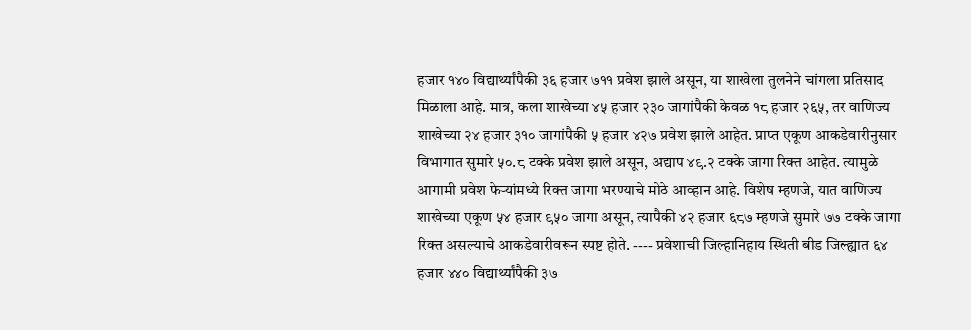हजार १४० विद्यार्थ्यांपैकी ३६ हजार ७११ प्रवेश झाले असून, या शाखेला तुलनेने चांगला प्रतिसाद मिळाला आहे. मात्र, कला शाखेच्या ४५ हजार २३० जागांपैकी केवळ १८ हजार २६५, तर वाणिज्य शाखेच्या २४ हजार ३१० जागांपैकी ५ हजार ४२७ प्रवेश झाले आहेत. प्राप्त एकूण आकडेवारीनुसार विभागात सुमारे ५०.८ टक्के प्रवेश झाले असून, अद्याप ४९.२ टक्के जागा रिक्त आहेत. त्यामुळे आगामी प्रवेश फेऱ्यांमध्ये रिक्त जागा भरण्याचे मोठे आव्हान आहे. विशेष म्हणजे, यात वाणिज्य शाखेच्या एकूण ५४ हजार ९५० जागा असून, त्यापैकी ४२ हजार ६८७ म्हणजे सुमारे ७७ टक्के जागा रिक्त असल्याचे आकडेवारीवरून स्पष्ट होते. ---- प्रवेशाची जिल्हानिहाय स्थिती बीड जिल्ह्यात ६४ हजार ४४० विद्यार्थ्यांपैकी ३७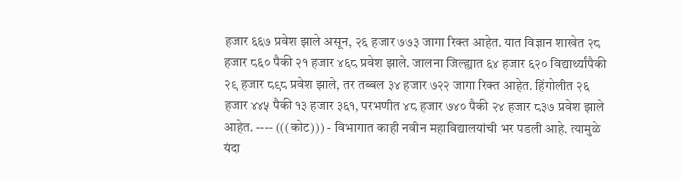हजार ६६७ प्रवेश झाले असून, २६ हजार ७७३ जागा रिक्त आहेत. यात विज्ञान शाखेत २८ हजार ८६० पैकी २१ हजार ४६८ प्रवेश झाले. जालना जिल्ह्यात ६४ हजार ६२० विद्यार्थ्यांपैकी २९ हजार ८९८ प्रवेश झाले, तर तब्बल ३४ हजार ७२२ जागा रिक्त आहेत. हिंगोलीत २६ हजार ४४५ पैकी १३ हजार ३६१, परभणीत ४८ हजार ७४० पैकी २४ हजार ८३७ प्रवेश झाले आहेत. ---- (((कोट))) - विभागात काही नवीन महाविद्यालयांची भर पडली आहे. त्यामुळे यंदा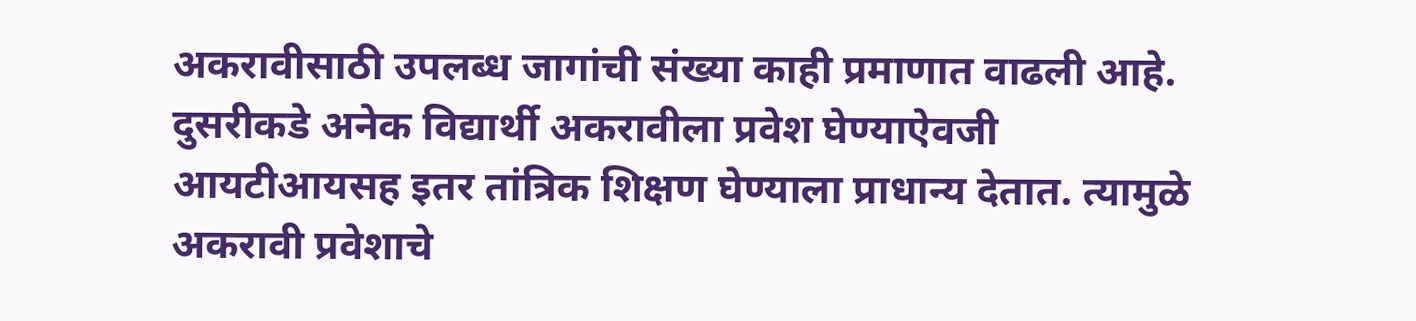अकरावीसाठी उपलब्ध जागांची संख्या काही प्रमाणात वाढली आहे. दुसरीकडे अनेक विद्यार्थी अकरावीला प्रवेश घेण्याऐवजी आयटीआयसह इतर तांत्रिक शिक्षण घेण्याला प्राधान्य देतात. त्यामुळे अकरावी प्रवेशाचे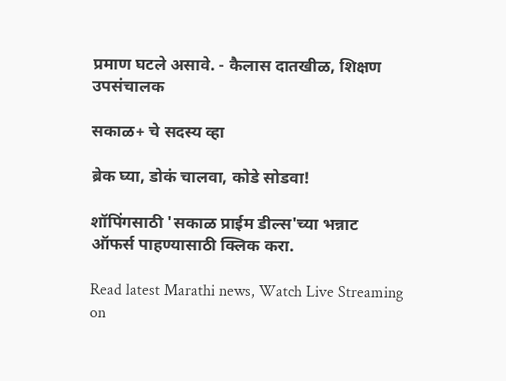प्रमाण घटले असावे. - कैलास दातखीळ, शिक्षण उपसंचालक

सकाळ+ चे सदस्य व्हा

ब्रेक घ्या, डोकं चालवा, कोडे सोडवा!

शॉपिंगसाठी 'सकाळ प्राईम डील्स'च्या भन्नाट ऑफर्स पाहण्यासाठी क्लिक करा.

Read latest Marathi news, Watch Live Streaming on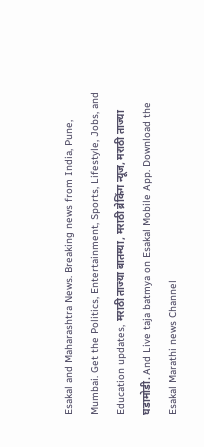Esakal and Maharashtra News. Breaking news from India, Pune, Mumbai. Get the Politics, Entertainment, Sports, Lifestyle, Jobs, and Education updates, मराठी ताज्या बातम्या, मराठी ब्रेकिंग न्यूज, मराठी ताज्या घडामोडी. And Live taja batmya on Esakal Mobile App. Download the Esakal Marathi news Channel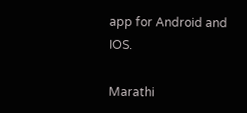app for Android and IOS.

Marathi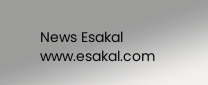News Esakal
www.esakal.com